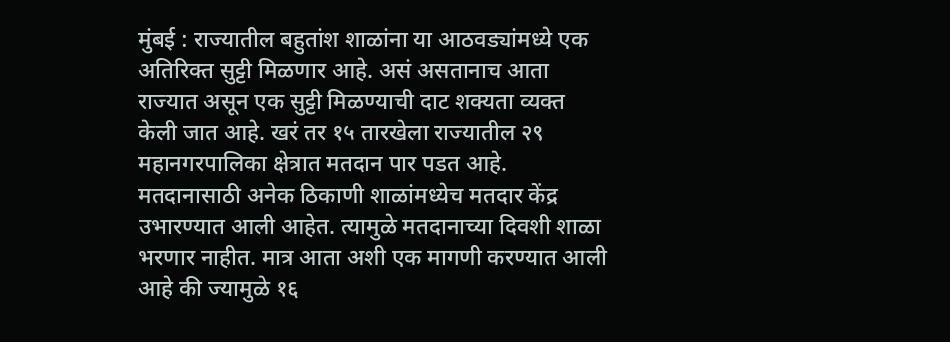मुंबई : राज्यातील बहुतांश शाळांना या आठवड्यांमध्ये एक अतिरिक्त सुट्टी मिळणार आहे. असं असतानाच आता राज्यात असून एक सुट्टी मिळण्याची दाट शक्यता व्यक्त केली जात आहे. खरं तर १५ तारखेला राज्यातील २९ महानगरपालिका क्षेत्रात मतदान पार पडत आहे. मतदानासाठी अनेक ठिकाणी शाळांमध्येच मतदार केंद्र उभारण्यात आली आहेत. त्यामुळे मतदानाच्या दिवशी शाळा भरणार नाहीत. मात्र आता अशी एक मागणी करण्यात आली आहे की ज्यामुळे १६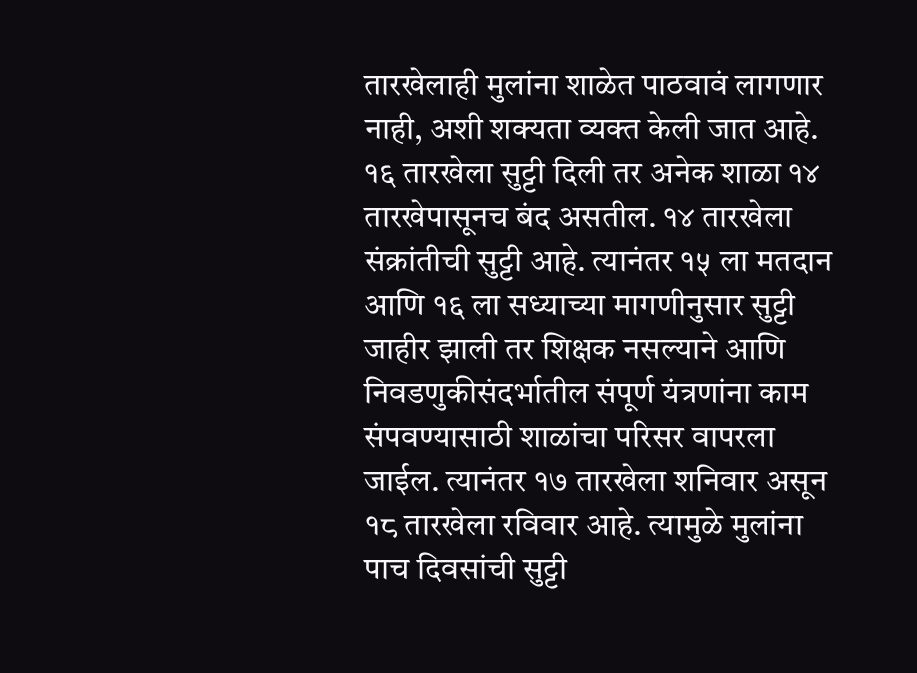तारखेलाही मुलांना शाळेत पाठवावं लागणार नाही, अशी शक्यता व्यक्त केली जात आहे. १६ तारखेला सुट्टी दिली तर अनेक शाळा १४ तारखेपासूनच बंद असतील. १४ तारखेला संक्रांतीची सुट्टी आहे. त्यानंतर १५ ला मतदान आणि १६ ला सध्याच्या मागणीनुसार सुट्टी जाहीर झाली तर शिक्षक नसल्याने आणि निवडणुकीसंदर्भातील संपूर्ण यंत्रणांना काम संपवण्यासाठी शाळांचा परिसर वापरला जाईल. त्यानंतर १७ तारखेला शनिवार असून १८ तारखेला रविवार आहे. त्यामुळे मुलांना पाच दिवसांची सुट्टी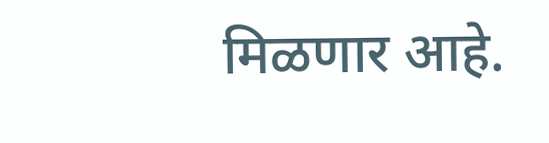मिळणार आहे.